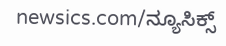newsics.com/ನ್ಯೂಸಿಕ್ಸ್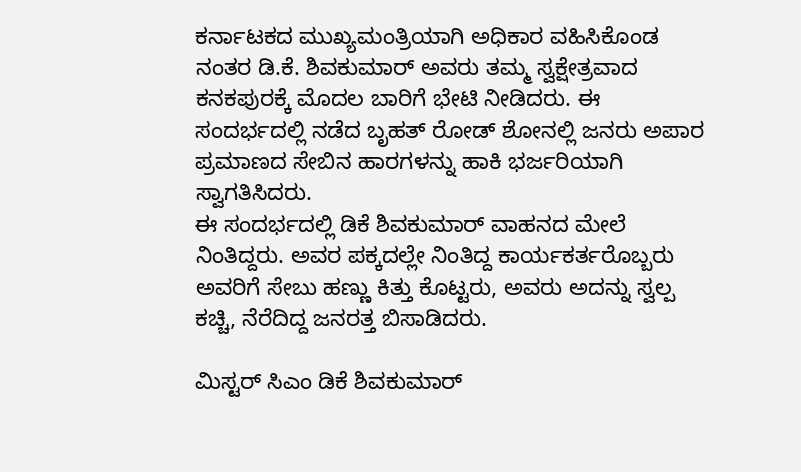ಕರ್ನಾಟಕದ ಮುಖ್ಯಮಂತ್ರಿಯಾಗಿ ಅಧಿಕಾರ ವಹಿಸಿಕೊಂಡ ನಂತರ ಡಿ.ಕೆ. ಶಿವಕುಮಾರ್ ಅವರು ತಮ್ಮ ಸ್ವಕ್ಷೇತ್ರವಾದ ಕನಕಪುರಕ್ಕೆ ಮೊದಲ ಬಾರಿಗೆ ಭೇಟಿ ನೀಡಿದರು. ಈ ಸಂದರ್ಭದಲ್ಲಿ ನಡೆದ ಬೃಹತ್ ರೋಡ್ ಶೋನಲ್ಲಿ ಜನರು ಅಪಾರ ಪ್ರಮಾಣದ ಸೇಬಿನ ಹಾರಗಳನ್ನು ಹಾಕಿ ಭರ್ಜರಿಯಾಗಿ ಸ್ವಾಗತಿಸಿದರು.
ಈ ಸಂದರ್ಭದಲ್ಲಿ ಡಿಕೆ ಶಿವಕುಮಾರ್ ವಾಹನದ ಮೇಲೆ ನಿಂತಿದ್ದರು. ಅವರ ಪಕ್ಕದಲ್ಲೇ ನಿಂತಿದ್ದ ಕಾರ್ಯಕರ್ತರೊಬ್ಬರು ಅವರಿಗೆ ಸೇಬು ಹಣ್ಣು ಕಿತ್ತು ಕೊಟ್ಟರು, ಅವರು ಅದನ್ನು ಸ್ವಲ್ಪ ಕಚ್ಚಿ, ನೆರೆದಿದ್ದ ಜನರತ್ತ ಬಿಸಾಡಿದರು.

ಮಿಸ್ಟರ್ ಸಿಎಂ ಡಿಕೆ ಶಿವಕುಮಾರ್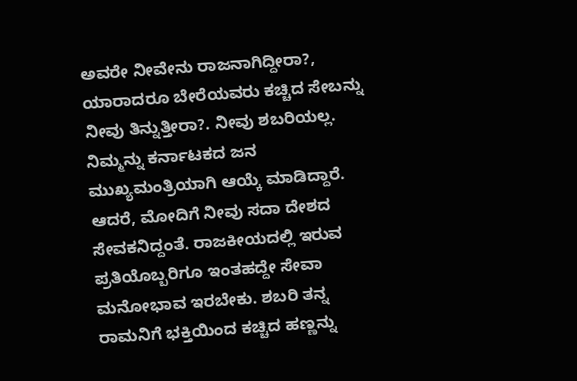ಅವರೇ ನೀವೇನು ರಾಜನಾಗಿದ್ದೀರಾ?, ಯಾರಾದರೂ ಬೇರೆಯವರು ಕಚ್ಚಿದ ಸೇಬನ್ನು ನೀವು ತಿನ್ನುತ್ತೀರಾ?. ನೀವು ಶಬರಿಯಲ್ಲ. ನಿಮ್ಮನ್ನು ಕರ್ನಾಟಕದ ಜನ ಮುಖ್ಯಮಂತ್ರಿಯಾಗಿ ಆಯ್ಕೆ ಮಾಡಿದ್ದಾರೆ. ಆದರೆ, ಮೋದಿಗೆ ನೀವು ಸದಾ ದೇಶದ ಸೇವಕನಿದ್ದಂತೆ. ರಾಜಕೀಯದಲ್ಲಿ ಇರುವ ಪ್ರತಿಯೊಬ್ಬರಿಗೂ ಇಂತಹದ್ದೇ ಸೇವಾ ಮನೋಭಾವ ಇರಬೇಕು. ಶಬರಿ ತನ್ನ ರಾಮನಿಗೆ ಭಕ್ತಿಯಿಂದ ಕಚ್ಚಿದ ಹಣ್ಣನ್ನು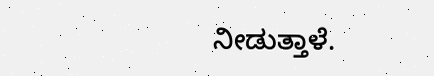ನೀಡುತ್ತಾಳೆ.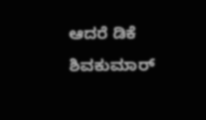ಆದರೆ ಡಿಕೆ ಶಿವಕುಮಾರ್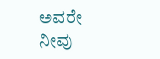ಅವರೇ ನೀವು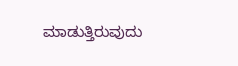ಮಾಡುತ್ತಿರುವುದು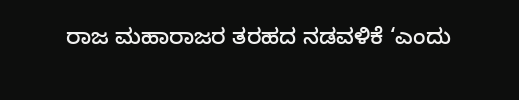ರಾಜ ಮಹಾರಾಜರ ತರಹದ ನಡವಳಿಕೆ ‘ಎಂದು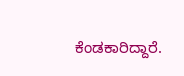ಕೆಂಡಕಾರಿದ್ದಾರೆ.